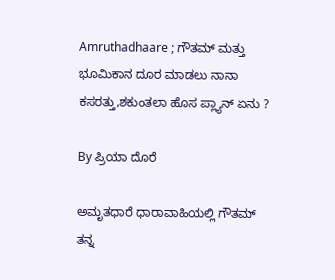Amruthadhaare ; ಗೌತಮ್ ಮತ್ತು ಭೂಮಿಕಾನ ದೂರ ಮಾಡಲು ನಾನಾ ಕಸರತ್ತು,ಶಕುಂತಲಾ ಹೊಸ ಪ್ಲ್ಯಾನ್ ಏನು ?

By ಪ್ರಿಯಾ ದೊರೆ

ಅಮೃತಧಾರೆ ಧಾರಾವಾಹಿಯಲ್ಲಿ ಗೌತಮ್ ತನ್ನ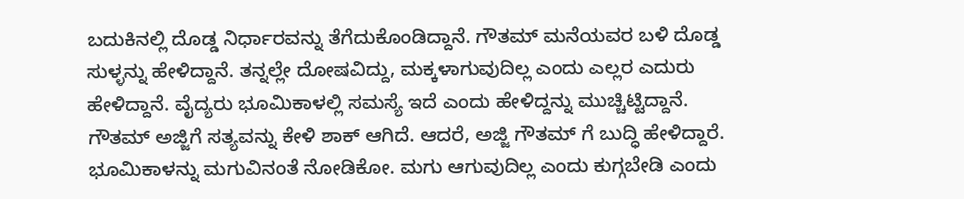ಬದುಕಿನಲ್ಲಿ ದೊಡ್ಡ ನಿರ್ಧಾರವನ್ನು ತೆಗೆದುಕೊಂಡಿದ್ದಾನೆ. ಗೌತಮ್ ಮನೆಯವರ ಬಳಿ ದೊಡ್ಡ ಸುಳ್ಳನ್ನು ಹೇಳಿದ್ದಾನೆ. ತನ್ನಲ್ಲೇ ದೋಷವಿದ್ದು, ಮಕ್ಕಳಾಗುವುದಿಲ್ಲ ಎಂದು ಎಲ್ಲರ ಎದುರು ಹೇಳಿದ್ದಾನೆ. ವೈದ್ಯರು ಭೂಮಿಕಾಳಲ್ಲಿ ಸಮಸ್ಯೆ ಇದೆ ಎಂದು ಹೇಳಿದ್ದನ್ನು ಮುಚ್ಚಿಟ್ಟಿದ್ದಾನೆ. ಗೌತಮ್ ಅಜ್ಜಿಗೆ ಸತ್ಯವನ್ನು ಕೇಳಿ ಶಾಕ್ ಆಗಿದೆ. ಆದರೆ, ಅಜ್ಜಿ ಗೌತಮ್ ಗೆ ಬುದ್ಧಿ ಹೇಳಿದ್ದಾರೆ. ಭೂಮಿಕಾಳನ್ನು ಮಗುವಿನಂತೆ ನೋಡಿಕೋ. ಮಗು ಆಗುವುದಿಲ್ಲ ಎಂದು ಕುಗ್ಗಬೇಡಿ ಎಂದು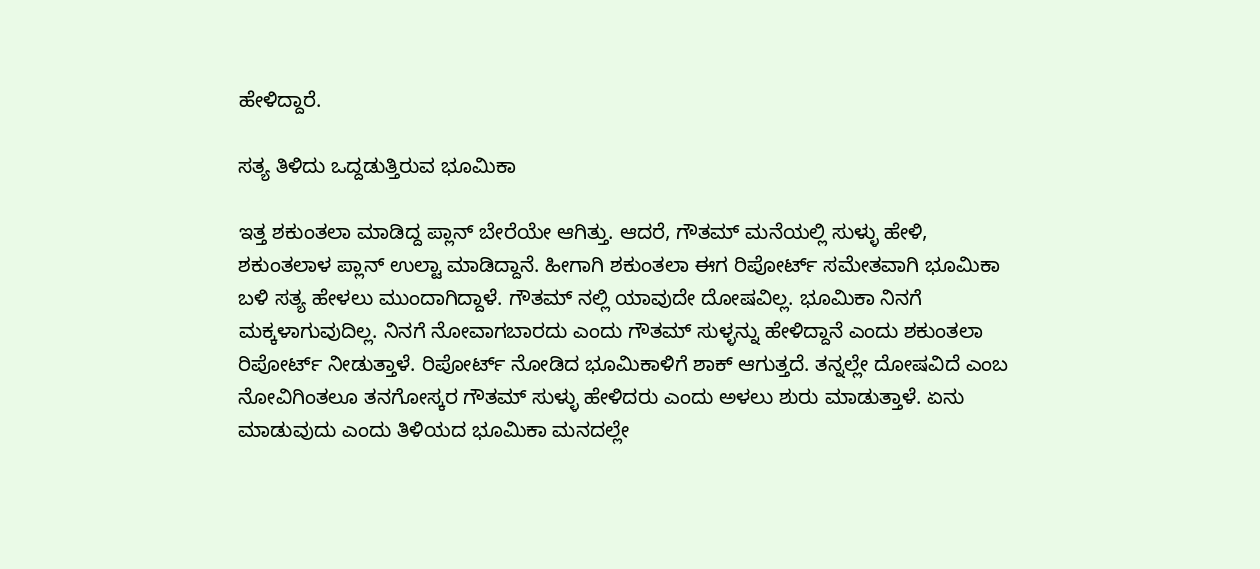ಹೇಳಿದ್ದಾರೆ.

ಸತ್ಯ ತಿಳಿದು ಒದ್ದಡುತ್ತಿರುವ ಭೂಮಿಕಾ

ಇತ್ತ ಶಕುಂತಲಾ ಮಾಡಿದ್ದ ಪ್ಲಾನ್ ಬೇರೆಯೇ ಆಗಿತ್ತು. ಆದರೆ, ಗೌತಮ್ ಮನೆಯಲ್ಲಿ ಸುಳ್ಳು ಹೇಳಿ, ಶಕುಂತಲಾಳ ಪ್ಲಾನ್ ಉಲ್ಟಾ ಮಾಡಿದ್ದಾನೆ. ಹೀಗಾಗಿ ಶಕುಂತಲಾ ಈಗ ರಿಪೋರ್ಟ್ ಸಮೇತವಾಗಿ ಭೂಮಿಕಾ ಬಳಿ ಸತ್ಯ ಹೇಳಲು ಮುಂದಾಗಿದ್ದಾಳೆ. ಗೌತಮ್ ನಲ್ಲಿ ಯಾವುದೇ ದೋಷವಿಲ್ಲ. ಭೂಮಿಕಾ ನಿನಗೆ ಮಕ್ಕಳಾಗುವುದಿಲ್ಲ. ನಿನಗೆ ನೋವಾಗಬಾರದು ಎಂದು ಗೌತಮ್ ಸುಳ್ಳನ್ನು ಹೇಳಿದ್ದಾನೆ ಎಂದು ಶಕುಂತಲಾ ರಿಪೋರ್ಟ್ ನೀಡುತ್ತಾಳೆ. ರಿಪೋರ್ಟ್ ನೋಡಿದ ಭೂಮಿಕಾಳಿಗೆ ಶಾಕ್ ಆಗುತ್ತದೆ. ತನ್ನಲ್ಲೇ ದೋಷವಿದೆ ಎಂಬ ನೋವಿಗಿಂತಲೂ ತನಗೋಸ್ಕರ ಗೌತಮ್ ಸುಳ್ಳು ಹೇಳಿದರು ಎಂದು ಅಳಲು ಶುರು ಮಾಡುತ್ತಾಳೆ. ಏನು ಮಾಡುವುದು ಎಂದು ತಿಳಿಯದ ಭೂಮಿಕಾ ಮನದಲ್ಲೇ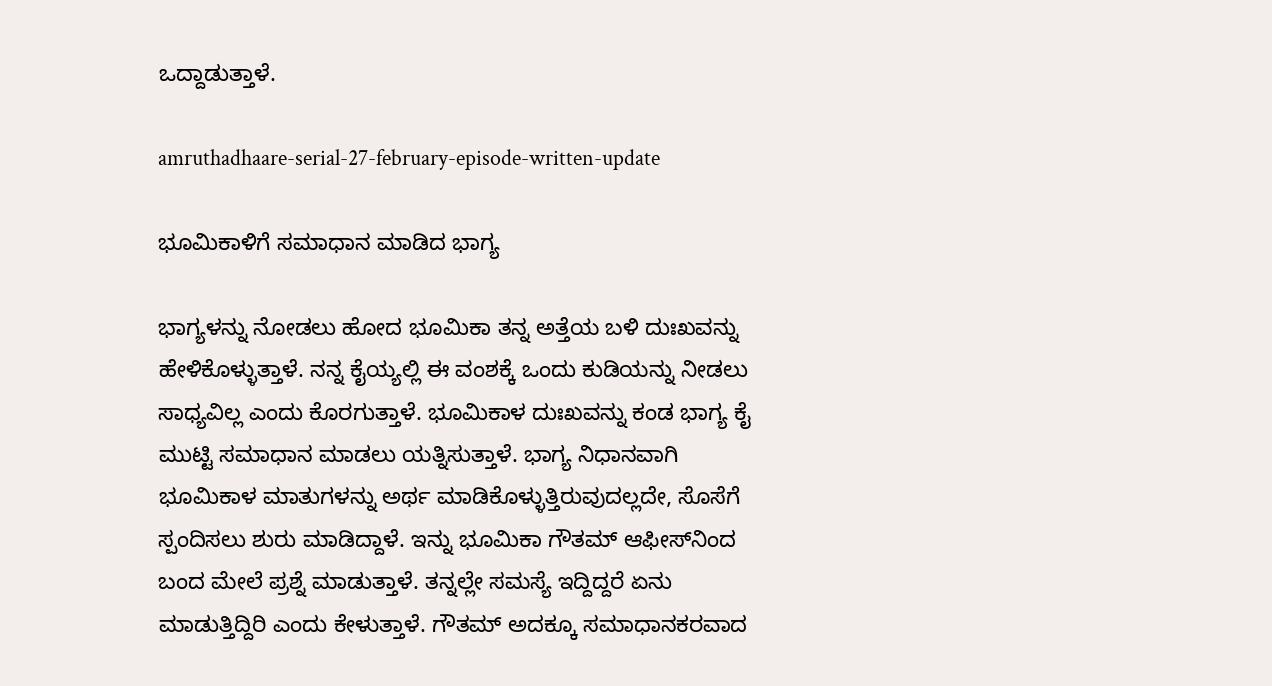ಒದ್ದಾಡುತ್ತಾಳೆ.

amruthadhaare-serial-27-february-episode-written-update

ಭೂಮಿಕಾಳಿಗೆ ಸಮಾಧಾನ ಮಾಡಿದ ಭಾಗ್ಯ

ಭಾಗ್ಯಳನ್ನು ನೋಡಲು ಹೋದ ಭೂಮಿಕಾ ತನ್ನ ಅತ್ತೆಯ ಬಳಿ ದುಃಖವನ್ನು ಹೇಳಿಕೊಳ್ಳುತ್ತಾಳೆ. ನನ್ನ ಕೈಯ್ಯಲ್ಲಿ ಈ ವಂಶಕ್ಕೆ ಒಂದು ಕುಡಿಯನ್ನು ನೀಡಲು ಸಾಧ್ಯವಿಲ್ಲ ಎಂದು ಕೊರಗುತ್ತಾಳೆ. ಭೂಮಿಕಾಳ ದುಃಖವನ್ನು ಕಂಡ ಭಾಗ್ಯ ಕೈ ಮುಟ್ಟಿ ಸಮಾಧಾನ ಮಾಡಲು ಯತ್ನಿಸುತ್ತಾಳೆ. ಭಾಗ್ಯ ನಿಧಾನವಾಗಿ ಭೂಮಿಕಾಳ ಮಾತುಗಳನ್ನು ಅರ್ಥ ಮಾಡಿಕೊಳ್ಳುತ್ತಿರುವುದಲ್ಲದೇ, ಸೊಸೆಗೆ ಸ್ಪಂದಿಸಲು ಶುರು ಮಾಡಿದ್ದಾಳೆ. ಇನ್ನು ಭೂಮಿಕಾ ಗೌತಮ್ ಆಫೀಸ್‌ನಿಂದ
ಬಂದ ಮೇಲೆ ಪ್ರಶ್ನೆ ಮಾಡುತ್ತಾಳೆ. ತನ್ನಲ್ಲೇ ಸಮಸ್ಯೆ ಇದ್ದಿದ್ದರೆ ಏನು ಮಾಡುತ್ತಿದ್ದಿರಿ ಎಂದು ಕೇಳುತ್ತಾಳೆ. ಗೌತಮ್ ಅದಕ್ಕೂ ಸಮಾಧಾನಕರವಾದ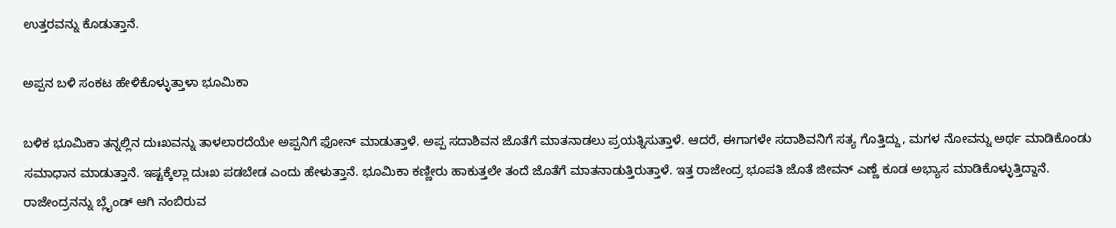ಉತ್ತರವನ್ನು ಕೊಡುತ್ತಾನೆ.

ಅಪ್ಪನ ಬಳಿ ಸಂಕಟ ಹೇಳಿಕೊಳ್ಳುತ್ತಾಳಾ ಭೂಮಿಕಾ

ಬಳಿಕ ಭೂಮಿಕಾ ತನ್ನಲ್ಲಿನ ದುಃಖವನ್ನು ತಾಳಲಾರದೆಯೇ ಅಪ್ಪನಿಗೆ ಫೋನ್ ಮಾಡುತ್ತಾಳೆ. ಅಪ್ಪ ಸದಾಶಿವನ ಜೊತೆಗೆ ಮಾತನಾಡಲು ಪ್ರಯತ್ನಿಸುತ್ತಾಳೆ. ಆದರೆ, ಈಗಾಗಳೇ ಸದಾಶಿವನಿಗೆ ಸತ್ಯ ಗೊತ್ತಿದ್ದು, ಮಗಳ ನೋವನ್ನು ಅರ್ಥ ಮಾಡಿಕೊಂಡು ಸಮಾಧಾನ ಮಾಡುತ್ತಾನೆ. ಇಷ್ಟಕ್ಕೆಲ್ಲಾ ದುಃಖ ಪಡಬೇಡ ಎಂದು ಹೇಳುತ್ತಾನೆ. ಭೂಮಿಕಾ ಕಣ್ಣೀರು ಹಾಕುತ್ತಲೇ ತಂದೆ ಜೊತೆಗೆ ಮಾತನಾಡುತ್ತಿರುತ್ತಾಳೆ. ಇತ್ತ ರಾಜೇಂದ್ರ ಭೂಪತಿ ಜೊತೆ ಜೀವನ್ ಎಣ್ಣೆ ಕೂಡ ಅಭ್ಯಾಸ ಮಾಡಿಕೊಳ್ಳುತ್ತಿದ್ದಾನೆ. ರಾಜೇಂದ್ರನನ್ನು ಬ್ಲೈಂಡ್ ಆಗಿ ನಂಬಿರುವ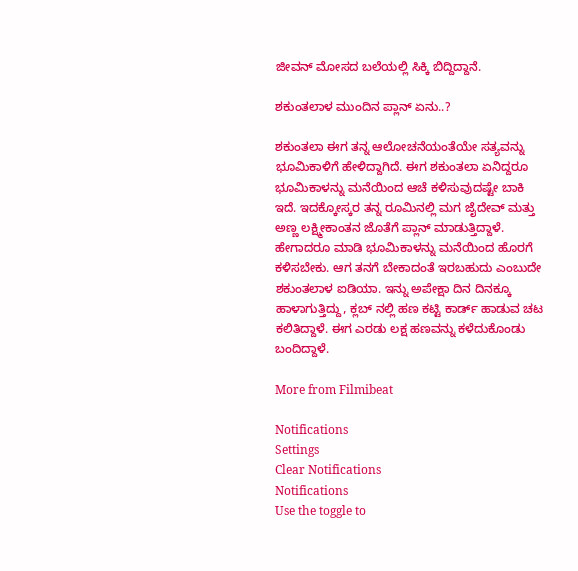ಜೀವನ್ ಮೋಸದ ಬಲೆಯಲ್ಲಿ ಸಿಕ್ಕಿ ಬಿದ್ದಿದ್ದಾನೆ.

ಶಕುಂತಲಾಳ ಮುಂದಿನ ಪ್ಲಾನ್ ಏನು..?

ಶಕುಂತಲಾ ಈಗ ತನ್ನ ಆಲೋಚನೆಯಂತೆಯೇ ಸತ್ಯವನ್ನು ಭೂಮಿಕಾಳಿಗೆ ಹೇಳಿದ್ದಾಗಿದೆ. ಈಗ ಶಕುಂತಲಾ ಏನಿದ್ದರೂ ಭೂಮಿಕಾಳನ್ನು ಮನೆಯಿಂದ ಆಚೆ ಕಳಿಸುವುದಷ್ಟೇ ಬಾಕಿ ಇದೆ. ಇದಕ್ಕೋಸ್ಕರ ತನ್ನ ರೂಮಿನಲ್ಲಿ ಮಗ ಜೈದೇವ್ ಮತ್ತು ಅಣ್ಣ ಲಕ್ಷ್ಮೀಕಾಂತನ ಜೊತೆಗೆ ಪ್ಲಾನ್ ಮಾಡುತ್ತಿದ್ದಾಳೆ. ಹೇಗಾದರೂ ಮಾಡಿ ಭೂಮಿಕಾಳನ್ನು ಮನೆಯಿಂದ ಹೊರಗೆ ಕಳಿಸಬೇಕು. ಆಗ ತನಗೆ ಬೇಕಾದಂತೆ ಇರಬಹುದು ಎಂಬುದೇ ಶಕುಂತಲಾಳ ಐಡಿಯಾ. ಇನ್ನು ಅಪೇಕ್ಷಾ ದಿನ ದಿನಕ್ಕೂ ಹಾಳಾಗುತ್ತಿದ್ದು, ಕ್ಲಬ್ ನಲ್ಲಿ ಹಣ ಕಟ್ಟಿ ಕಾರ್ಡ್ ಹಾಡುವ ಚಟ ಕಲಿತಿದ್ದಾಳೆ. ಈಗ ಎರಡು ಲಕ್ಷ ಹಣವನ್ನು ಕಳೆದುಕೊಂಡು ಬಂದಿದ್ದಾಳೆ.

More from Filmibeat

Notifications
Settings
Clear Notifications
Notifications
Use the toggle to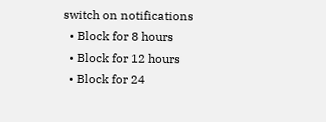switch on notifications
  • Block for 8 hours
  • Block for 12 hours
  • Block for 24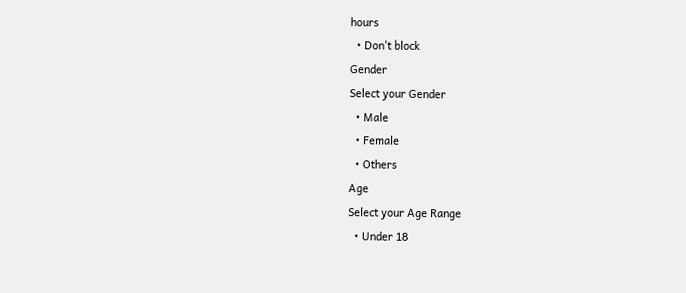hours
  • Don't block
Gender
Select your Gender
  • Male
  • Female
  • Others
Age
Select your Age Range
  • Under 18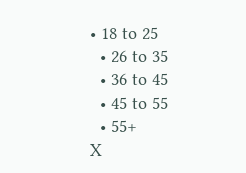• 18 to 25
  • 26 to 35
  • 36 to 45
  • 45 to 55
  • 55+
X